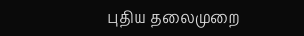புதிய தலைமுறை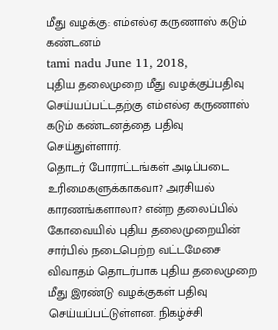மீது வழக்கு: எம்எல்ஏ கருணாஸ் கடும் கண்டனம்
tami nadu June 11, 2018,
புதிய தலைமுறை மீது வழக்குப்பதிவு செய்யப்பட்டதற்கு எம்எல்ஏ கருணாஸ் கடும் கண்டனத்தை பதிவு செய்துள்ளார்.
தொடர் போராட்டங்கள் அடிப்படை உரிமைகளுக்காகவா? அரசியல் காரணங்களாலா? என்ற தலைப்பில் கோவையில் புதிய தலைமுறையின் சார்பில் நடைபெற்ற வட்டமேசை விவாதம் தொடர்பாக புதிய தலைமுறை மீது இரண்டு வழக்குகள் பதிவு செய்யப்பட்டுள்ளன. நிகழ்ச்சி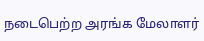நடைபெற்ற அரங்க மேலாளர்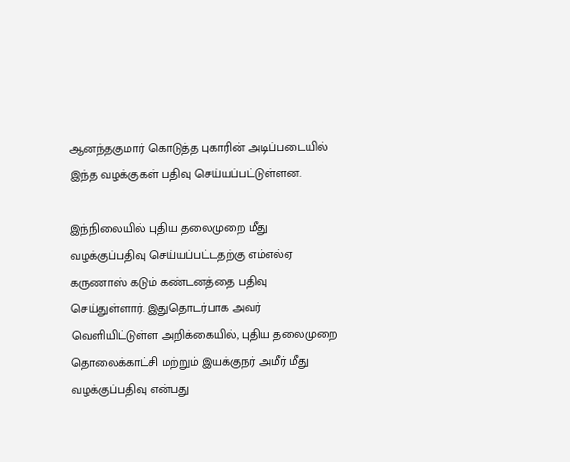ஆனந்தகுமார் கொடுத்த புகாரின் அடிப்படையில் இந்த வழக்குகள் பதிவு செய்யப்பட்டுள்ளன.

இந்நிலையில் புதிய தலைமுறை மீது வழக்குப்பதிவு செய்யப்பட்டதற்கு எம்எல்ஏ கருணாஸ் கடும் கண்டனத்தை பதிவு செய்துள்ளார். இதுதொடர்பாக அவர் வெளியிட்டுள்ள அறிக்கையில், புதிய தலைமுறை தொலைக்காட்சி மற்றும் இயக்குநர் அமீர் மீது வழக்குப்பதிவு என்பது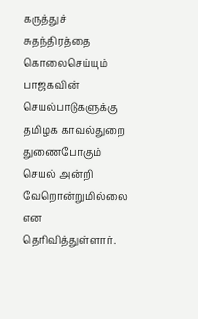கருத்துச் சுதந்திரத்தை கொலைசெய்யும் பாஜகவின் செயல்பாடுகளுக்கு தமிழக காவல்துறை துணைபோகும் செயல் அன்றி வேறொன்றுமில்லை என தெரிவித்துள்ளார்.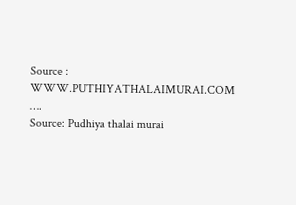Source : WWW.PUTHIYATHALAIMURAI.COM
….
Source: Pudhiya thalai murai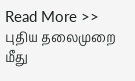Read More >> புதிய தலைமுறை மீது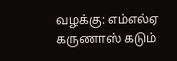வழக்கு: எம்எல்ஏ கருணாஸ் கடும்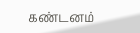கண்டனம்